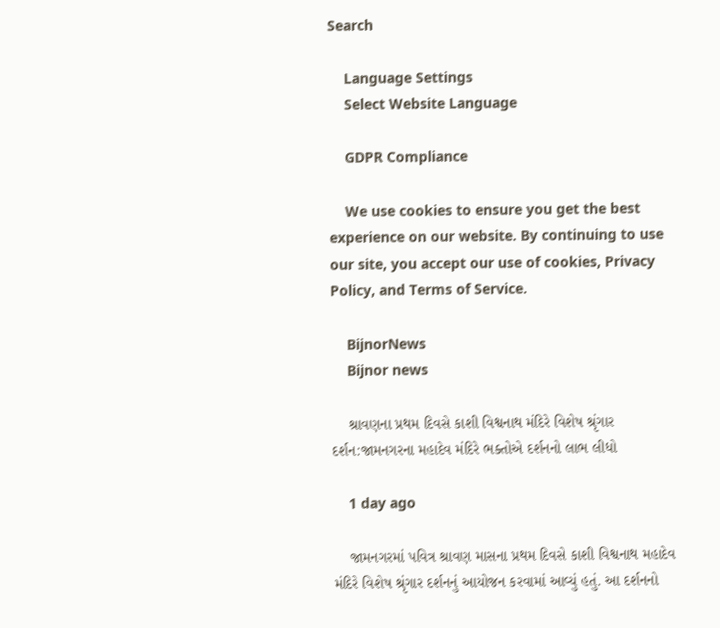Search

    Language Settings
    Select Website Language

    GDPR Compliance

    We use cookies to ensure you get the best experience on our website. By continuing to use our site, you accept our use of cookies, Privacy Policy, and Terms of Service.

    BijnorNews
    Bijnor news

    શ્રાવણના પ્રથમ દિવસે કાશી વિશ્વનાથ મંદિરે વિશેષ શ્રૃંગાર દર્શન:જામનગરના મહાદેવ મંદિરે ભક્તોએ દર્શનનો લાભ લીધો

    1 day ago

    જામનગરમાં પવિત્ર શ્રાવણ માસના પ્રથમ દિવસે કાશી વિશ્વનાથ મહાદેવ મંદિરે વિશેષ શ્રૃંગાર દર્શનનું આયોજન કરવામાં આવ્યું હતું. આ દર્શનનો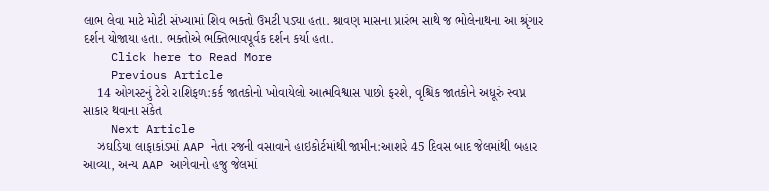લાભ લેવા માટે મોટી સંખ્યામાં શિવ ભક્તો ઉમટી પડ્યા હતા. શ્રાવણ માસના પ્રારંભ સાથે જ ભોલેનાથના આ શ્રૃંગાર દર્શન યોજાયા હતા. ભક્તોએ ભક્તિભાવપૂર્વક દર્શન કર્યા હતા.
    Click here to Read More
    Previous Article
    14 ઓગસ્ટનું ટેરો રાશિફળ:કર્ક જાતકોનો ખોવાયેલો આત્મવિશ્વાસ પાછો ફરશે, વૃશ્ચિક જાતકોને અધૂરું સ્વપ્ન સાકાર થવાના સંકેત
    Next Article
    ઝઘડિયા લાફાકાંડમાં AAP નેતા રજની વસાવાને હાઇકોર્ટમાંથી જામીન:આશરે 45 દિવસ બાદ જેલમાંથી બહાર આવ્યા, અન્ય AAP આગેવાનો હજુ જેલમાં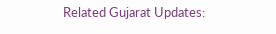Related Gujarat Updates: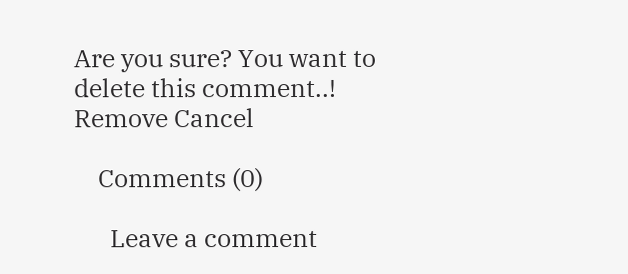Are you sure? You want to delete this comment..! Remove Cancel

    Comments (0)

      Leave a comment